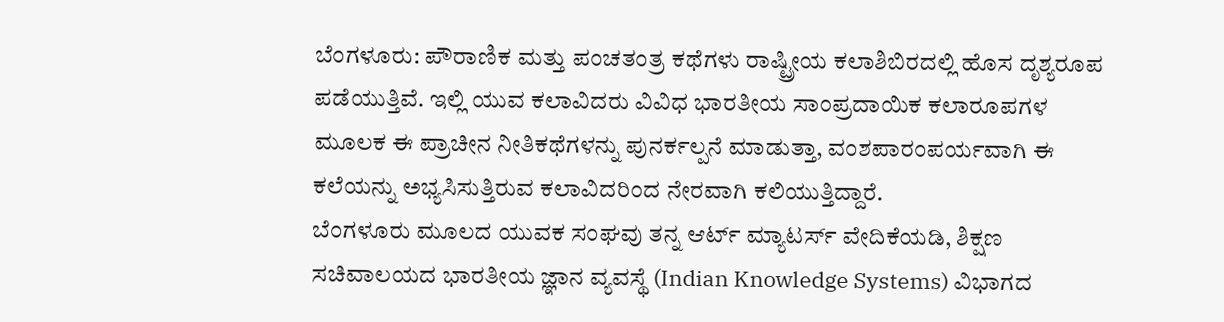ಬೆಂಗಳೂರು: ಪೌರಾಣಿಕ ಮತ್ತು ಪಂಚತಂತ್ರ ಕಥೆಗಳು ರಾಷ್ಟ್ರೀಯ ಕಲಾಶಿಬಿರದಲ್ಲಿ ಹೊಸ ದೃಶ್ಯರೂಪ ಪಡೆಯುತ್ತಿವೆ. ಇಲ್ಲಿ ಯುವ ಕಲಾವಿದರು ವಿವಿಧ ಭಾರತೀಯ ಸಾಂಪ್ರದಾಯಿಕ ಕಲಾರೂಪಗಳ ಮೂಲಕ ಈ ಪ್ರಾಚೀನ ನೀತಿಕಥೆಗಳನ್ನು ಪುನರ್ಕಲ್ಪನೆ ಮಾಡುತ್ತಾ, ವಂಶಪಾರಂಪರ್ಯವಾಗಿ ಈ ಕಲೆಯನ್ನು ಅಭ್ಯಸಿಸುತ್ತಿರುವ ಕಲಾವಿದರಿಂದ ನೇರವಾಗಿ ಕಲಿಯುತ್ತಿದ್ದಾರೆ.
ಬೆಂಗಳೂರು ಮೂಲದ ಯುವಕ ಸಂಘವು ತನ್ನ ಆರ್ಟ್ ಮ್ಯಾಟರ್ಸ್ ವೇದಿಕೆಯಡಿ, ಶಿಕ್ಷಣ ಸಚಿವಾಲಯದ ಭಾರತೀಯ ಜ್ಞಾನ ವ್ಯವಸ್ಥೆ (Indian Knowledge Systems) ವಿಭಾಗದ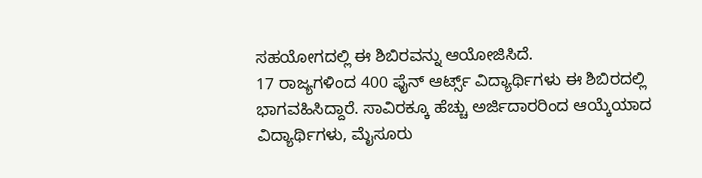ಸಹಯೋಗದಲ್ಲಿ ಈ ಶಿಬಿರವನ್ನು ಆಯೋಜಿಸಿದೆ.
17 ರಾಜ್ಯಗಳಿಂದ 400 ಫೈನ್ ಆರ್ಟ್ಸ್ ವಿದ್ಯಾರ್ಥಿಗಳು ಈ ಶಿಬಿರದಲ್ಲಿ ಭಾಗವಹಿಸಿದ್ದಾರೆ. ಸಾವಿರಕ್ಕೂ ಹೆಚ್ಚು ಅರ್ಜಿದಾರರಿಂದ ಆಯ್ಕೆಯಾದ ವಿದ್ಯಾರ್ಥಿಗಳು, ಮೈಸೂರು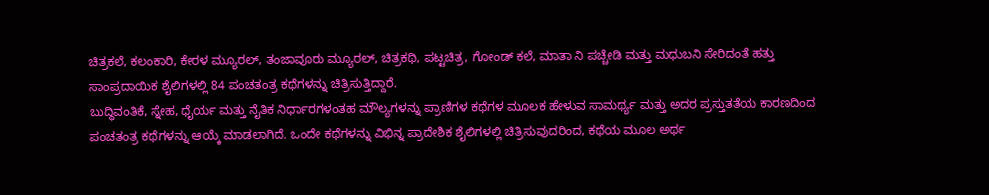ಚಿತ್ರಕಲೆ, ಕಲಂಕಾರಿ, ಕೇರಳ ಮ್ಯೂರಲ್, ತಂಜಾವೂರು ಮ್ಯೂರಲ್, ಚಿತ್ರಕಥಿ, ಪಟ್ಟಚಿತ್ರ, ಗೋಂಡ್ ಕಲೆ, ಮಾತಾ ನಿ ಪಚ್ಚೇಡಿ ಮತ್ತು ಮಧುಬನಿ ಸೇರಿದಂತೆ ಹತ್ತು ಸಾಂಪ್ರದಾಯಿಕ ಶೈಲಿಗಳಲ್ಲಿ 84 ಪಂಚತಂತ್ರ ಕಥೆಗಳನ್ನು ಚಿತ್ರಿಸುತ್ತಿದ್ದಾರೆ.
ಬುದ್ಧಿವಂತಿಕೆ, ಸ್ನೇಹ, ಧೈರ್ಯ ಮತ್ತು ನೈತಿಕ ನಿರ್ಧಾರಗಳಂತಹ ಮೌಲ್ಯಗಳನ್ನು ಪ್ರಾಣಿಗಳ ಕಥೆಗಳ ಮೂಲಕ ಹೇಳುವ ಸಾಮರ್ಥ್ಯ ಮತ್ತು ಅದರ ಪ್ರಸ್ತುತತೆಯ ಕಾರಣದಿಂದ ಪಂಚತಂತ್ರ ಕಥೆಗಳನ್ನು ಆಯ್ಕೆ ಮಾಡಲಾಗಿದೆ. ಒಂದೇ ಕಥೆಗಳನ್ನು ವಿಭಿನ್ನ ಪ್ರಾದೇಶಿಕ ಶೈಲಿಗಳಲ್ಲಿ ಚಿತ್ರಿಸುವುದರಿಂದ, ಕಥೆಯ ಮೂಲ ಅರ್ಥ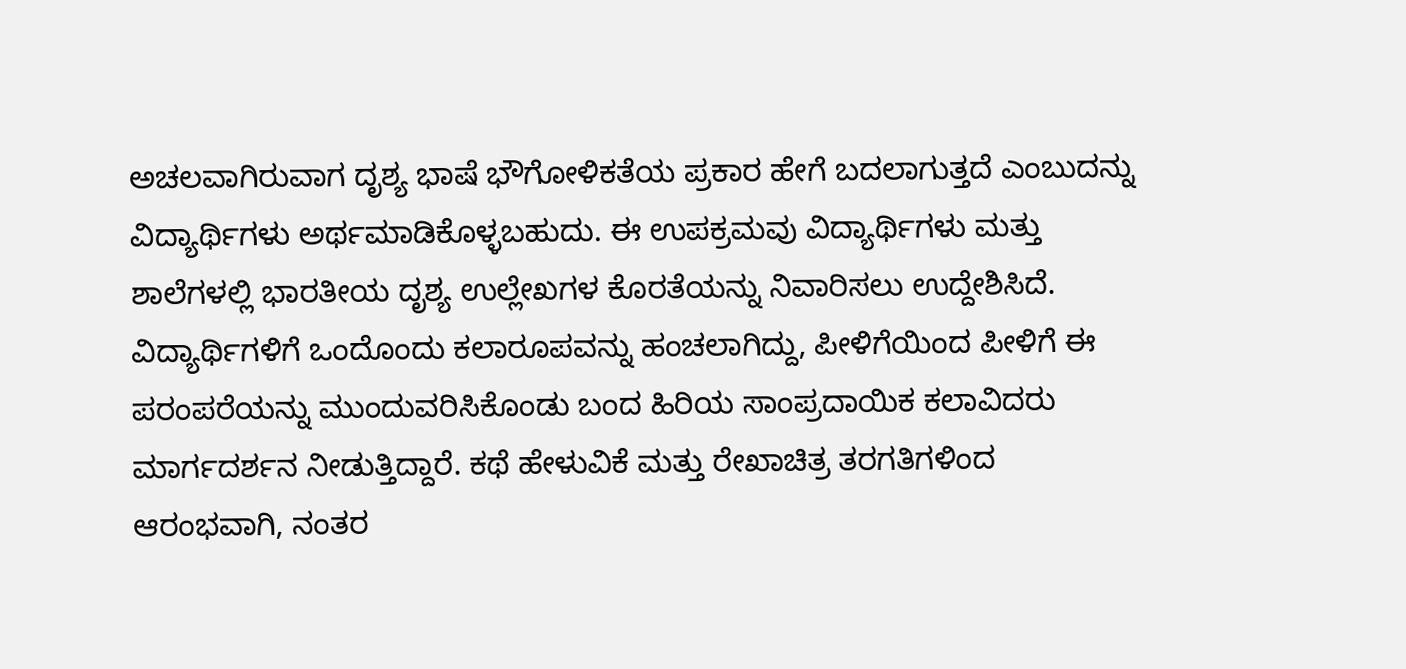ಅಚಲವಾಗಿರುವಾಗ ದೃಶ್ಯ ಭಾಷೆ ಭೌಗೋಳಿಕತೆಯ ಪ್ರಕಾರ ಹೇಗೆ ಬದಲಾಗುತ್ತದೆ ಎಂಬುದನ್ನು ವಿದ್ಯಾರ್ಥಿಗಳು ಅರ್ಥಮಾಡಿಕೊಳ್ಳಬಹುದು. ಈ ಉಪಕ್ರಮವು ವಿದ್ಯಾರ್ಥಿಗಳು ಮತ್ತು ಶಾಲೆಗಳಲ್ಲಿ ಭಾರತೀಯ ದೃಶ್ಯ ಉಲ್ಲೇಖಗಳ ಕೊರತೆಯನ್ನು ನಿವಾರಿಸಲು ಉದ್ದೇಶಿಸಿದೆ.
ವಿದ್ಯಾರ್ಥಿಗಳಿಗೆ ಒಂದೊಂದು ಕಲಾರೂಪವನ್ನು ಹಂಚಲಾಗಿದ್ದು, ಪೀಳಿಗೆಯಿಂದ ಪೀಳಿಗೆ ಈ ಪರಂಪರೆಯನ್ನು ಮುಂದುವರಿಸಿಕೊಂಡು ಬಂದ ಹಿರಿಯ ಸಾಂಪ್ರದಾಯಿಕ ಕಲಾವಿದರು ಮಾರ್ಗದರ್ಶನ ನೀಡುತ್ತಿದ್ದಾರೆ. ಕಥೆ ಹೇಳುವಿಕೆ ಮತ್ತು ರೇಖಾಚಿತ್ರ ತರಗತಿಗಳಿಂದ ಆರಂಭವಾಗಿ, ನಂತರ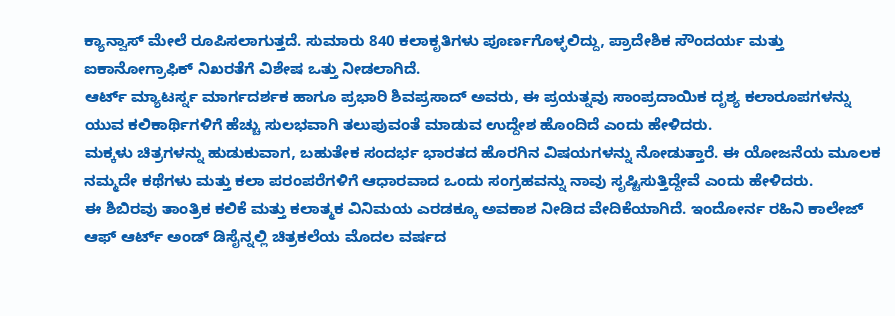ಕ್ಯಾನ್ವಾಸ್ ಮೇಲೆ ರೂಪಿಸಲಾಗುತ್ತದೆ. ಸುಮಾರು 840 ಕಲಾಕೃತಿಗಳು ಪೂರ್ಣಗೊಳ್ಳಲಿದ್ದು, ಪ್ರಾದೇಶಿಕ ಸೌಂದರ್ಯ ಮತ್ತು ಐಕಾನೋಗ್ರಾಫಿಕ್ ನಿಖರತೆಗೆ ವಿಶೇಷ ಒತ್ತು ನೀಡಲಾಗಿದೆ.
ಆರ್ಟ್ ಮ್ಯಾಟರ್ಸ್ನ ಮಾರ್ಗದರ್ಶಕ ಹಾಗೂ ಪ್ರಭಾರಿ ಶಿವಪ್ರಸಾದ್ ಅವರು, ಈ ಪ್ರಯತ್ನವು ಸಾಂಪ್ರದಾಯಿಕ ದೃಶ್ಯ ಕಲಾರೂಪಗಳನ್ನು ಯುವ ಕಲಿಕಾರ್ಥಿಗಳಿಗೆ ಹೆಚ್ಚು ಸುಲಭವಾಗಿ ತಲುಪುವಂತೆ ಮಾಡುವ ಉದ್ದೇಶ ಹೊಂದಿದೆ ಎಂದು ಹೇಳಿದರು.
ಮಕ್ಕಳು ಚಿತ್ರಗಳನ್ನು ಹುಡುಕುವಾಗ, ಬಹುತೇಕ ಸಂದರ್ಭ ಭಾರತದ ಹೊರಗಿನ ವಿಷಯಗಳನ್ನು ನೋಡುತ್ತಾರೆ. ಈ ಯೋಜನೆಯ ಮೂಲಕ ನಮ್ಮದೇ ಕಥೆಗಳು ಮತ್ತು ಕಲಾ ಪರಂಪರೆಗಳಿಗೆ ಆಧಾರವಾದ ಒಂದು ಸಂಗ್ರಹವನ್ನು ನಾವು ಸೃಷ್ಟಿಸುತ್ತಿದ್ದೇವೆ ಎಂದು ಹೇಳಿದರು.
ಈ ಶಿಬಿರವು ತಾಂತ್ರಿಕ ಕಲಿಕೆ ಮತ್ತು ಕಲಾತ್ಮಕ ವಿನಿಮಯ ಎರಡಕ್ಕೂ ಅವಕಾಶ ನೀಡಿದ ವೇದಿಕೆಯಾಗಿದೆ. ಇಂದೋರ್ನ ರಹಿನಿ ಕಾಲೇಜ್ ಆಫ್ ಆರ್ಟ್ ಅಂಡ್ ಡಿಸೈನ್ನಲ್ಲಿ ಚಿತ್ರಕಲೆಯ ಮೊದಲ ವರ್ಷದ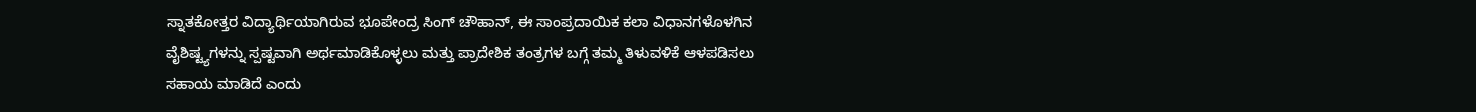ಸ್ನಾತಕೋತ್ತರ ವಿದ್ಯಾರ್ಥಿಯಾಗಿರುವ ಭೂಪೇಂದ್ರ ಸಿಂಗ್ ಚೌಹಾನ್, ಈ ಸಾಂಪ್ರದಾಯಿಕ ಕಲಾ ವಿಧಾನಗಳೊಳಗಿನ ವೈಶಿಷ್ಟ್ಯಗಳನ್ನು ಸ್ಪಷ್ಟವಾಗಿ ಅರ್ಥಮಾಡಿಕೊಳ್ಳಲು ಮತ್ತು ಪ್ರಾದೇಶಿಕ ತಂತ್ರಗಳ ಬಗ್ಗೆ ತಮ್ಮ ತಿಳುವಳಿಕೆ ಆಳಪಡಿಸಲು ಸಹಾಯ ಮಾಡಿದೆ ಎಂದು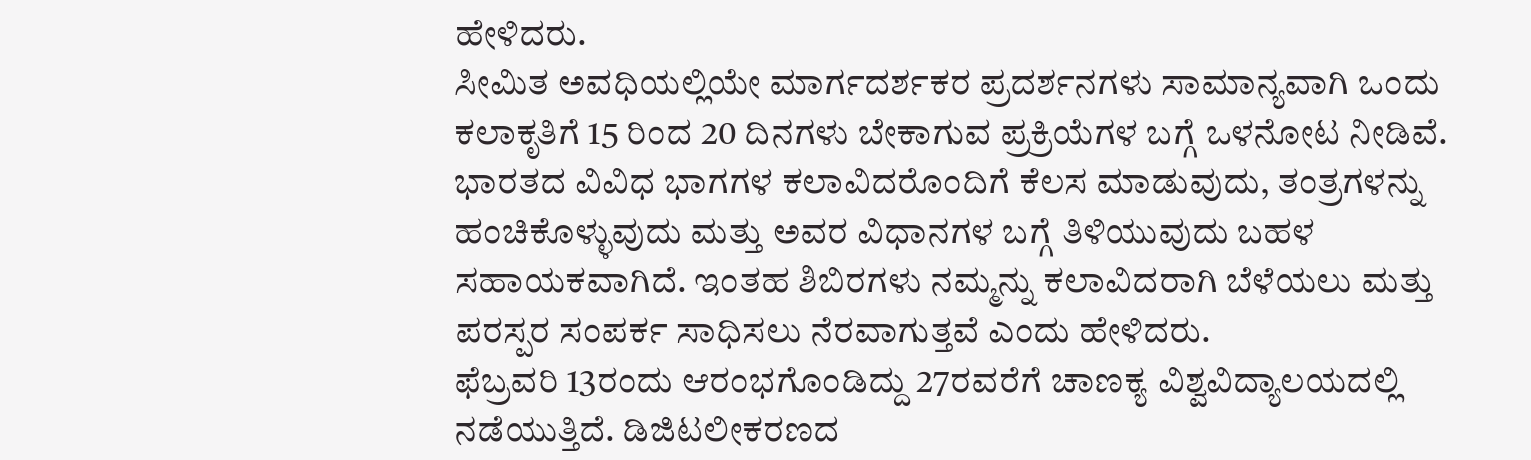ಹೇಳಿದರು.
ಸೀಮಿತ ಅವಧಿಯಲ್ಲಿಯೇ ಮಾರ್ಗದರ್ಶಕರ ಪ್ರದರ್ಶನಗಳು ಸಾಮಾನ್ಯವಾಗಿ ಒಂದು ಕಲಾಕೃತಿಗೆ 15 ರಿಂದ 20 ದಿನಗಳು ಬೇಕಾಗುವ ಪ್ರಕ್ರಿಯೆಗಳ ಬಗ್ಗೆ ಒಳನೋಟ ನೀಡಿವೆ. ಭಾರತದ ವಿವಿಧ ಭಾಗಗಳ ಕಲಾವಿದರೊಂದಿಗೆ ಕೆಲಸ ಮಾಡುವುದು, ತಂತ್ರಗಳನ್ನು ಹಂಚಿಕೊಳ್ಳುವುದು ಮತ್ತು ಅವರ ವಿಧಾನಗಳ ಬಗ್ಗೆ ತಿಳಿಯುವುದು ಬಹಳ ಸಹಾಯಕವಾಗಿದೆ. ಇಂತಹ ಶಿಬಿರಗಳು ನಮ್ಮನ್ನು ಕಲಾವಿದರಾಗಿ ಬೆಳೆಯಲು ಮತ್ತು ಪರಸ್ಪರ ಸಂಪರ್ಕ ಸಾಧಿಸಲು ನೆರವಾಗುತ್ತವೆ ಎಂದು ಹೇಳಿದರು.
ಫೆಬ್ರವರಿ 13ರಂದು ಆರಂಭಗೊಂಡಿದ್ದು 27ರವರೆಗೆ ಚಾಣಕ್ಯ ವಿಶ್ವವಿದ್ಯಾಲಯದಲ್ಲಿ ನಡೆಯುತ್ತಿದೆ. ಡಿಜಿಟಲೀಕರಣದ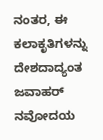ನಂತರ, ಈ ಕಲಾಕೃತಿಗಳನ್ನು ದೇಶದಾದ್ಯಂತ ಜವಾಹರ್ ನವೋದಯ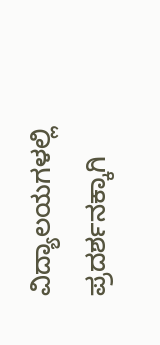ವಿದ್ಯಾಲಯಗಳಲ್ಲಿ ಪ್ರದರ್ಶನಕ್ಕಾಗಿ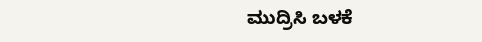ಮುದ್ರಿಸಿ ಬಳಕೆ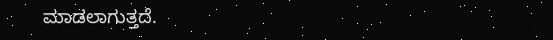ಮಾಡಲಾಗುತ್ತದೆ.